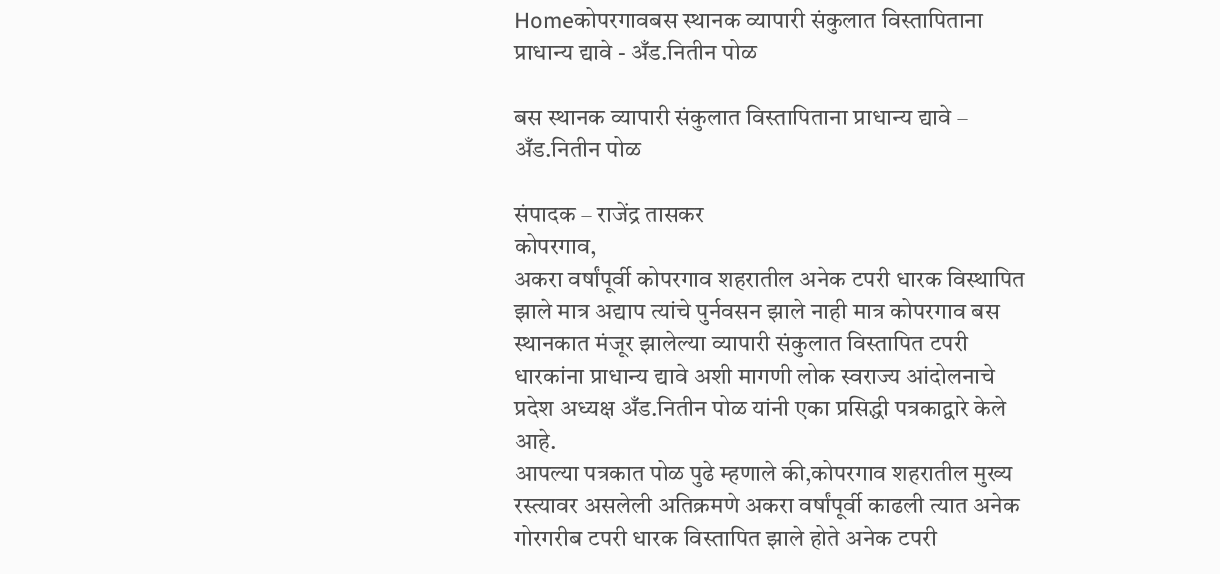Homeकोपरगावबस स्थानक व्यापारी संकुलात विस्तापिताना प्राधान्य द्यावे - अँड.नितीन पोळ

बस स्थानक व्यापारी संकुलात विस्तापिताना प्राधान्य द्यावे – अँड.नितीन पोळ

संपादक – राजेंद्र तासकर
कोपरगाव,
अकरा वर्षांपूर्वी कोपरगाव शहरातील अनेक टपरी धारक विस्थापित झाले मात्र अद्याप त्यांचे पुर्नवसन झाले नाही मात्र कोपरगाव बस स्थानकात मंजूर झालेल्या व्यापारी संकुलात विस्तापित टपरी धारकांना प्राधान्य द्यावे अशी मागणी लोक स्वराज्य आंदोलनाचे प्रदेश अध्यक्ष अँड.नितीन पोळ यांनी एका प्रसिद्धी पत्रकाद्वारे केले आहे.
आपल्या पत्रकात पोळ पुढे म्हणाले की,कोपरगाव शहरातील मुख्य रस्त्यावर असलेली अतिक्रमणे अकरा वर्षांपूर्वी काढली त्यात अनेक गोरगरीब टपरी धारक विस्तापित झाले होते अनेक टपरी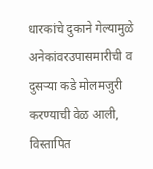धारकांचे दुकाने गेल्यामुळे अनेकांवरउपासमारीची व दुसऱ्या कडे मोलमजुरी करण्याची वेळ आली, विस्तापित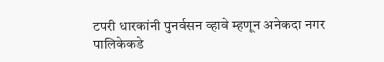टपरी धारकांनी पुनर्वसन व्हावे म्हणून अनेकदा नगर पालिकेकडे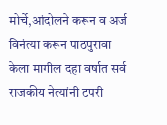मोर्चे,आंदोलने करून व अर्ज विनंत्या करून पाठपुरावा केला मागील दहा वर्षात सर्व राजकीय नेत्यांनी टपरी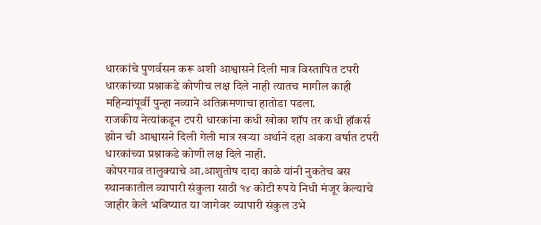धारकांचे पुणर्वसन करू अशी आश्वासने दिली मात्र विस्तापित टपरी धारकांच्या प्रश्नाकडे कोणीच लक्ष दिले नाही त्यातच मागील काही महिन्यांपूर्वी पुन्हा नव्याने अतिक्रमणाचा हातोडा पडला.
राजकीय नेत्यांकडून टपरी धारकांना कधी खोका शॉप तर कधी हॉकर्स झोन ची आश्वासने दिली गेली मात्र खऱ्या अर्थाने दहा अकरा वर्षात टपरी धारकांच्या प्रश्नाकडे कोणी लक्ष दिले नाही.
कोपरगाव तालुक्याचे आ.आशुतोष दादा काळे यांनी नुकतेच बस स्थानकातील व्यापारी संकुला साठी १४ कोटी रुपये निधी मंजूर केल्याचे जाहीर केले भविष्यात या जागेवर व्यापारी संकुल उभे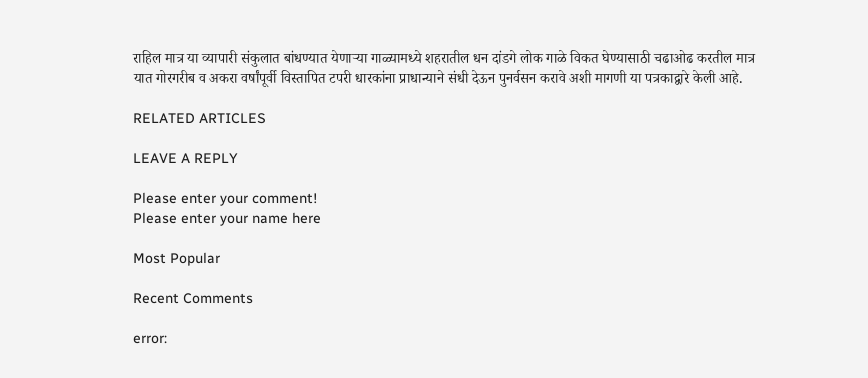राहिल मात्र या व्यापारी संकुलात बांधण्यात येणाऱ्या गाळ्यामध्ये शहरातील धन दांडगे लोक गाळे विकत घेण्यासाठी चढाओढ करतील मात्र यात गोरगरीब व अकरा वर्षांपूर्वी विस्तापित टपरी धारकांना प्राधान्याने संधी देऊन पुनर्वसन करावे अशी मागणी या पत्रकाद्वारे केली आहे.

RELATED ARTICLES

LEAVE A REPLY

Please enter your comment!
Please enter your name here

Most Popular

Recent Comments

error: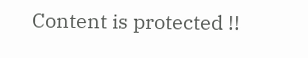Content is protected !!